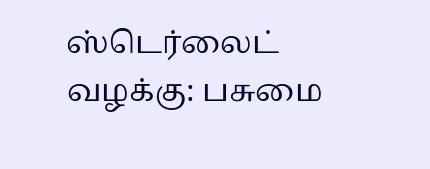ஸ்டெர்லைட் வழக்கு: பசுமை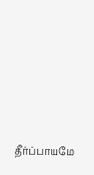தீர்ப்பாயமே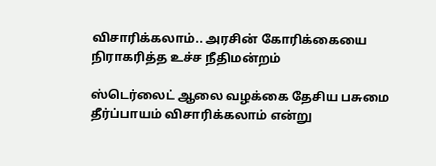விசாரிக்கலாம்.. அரசின் கோரிக்கையை நிராகரித்த உச்ச நீதிமன்றம்

ஸ்டெர்லைட் ஆலை வழக்கை தேசிய பசுமை தீர்ப்பாயம் விசாரிக்கலாம் என்று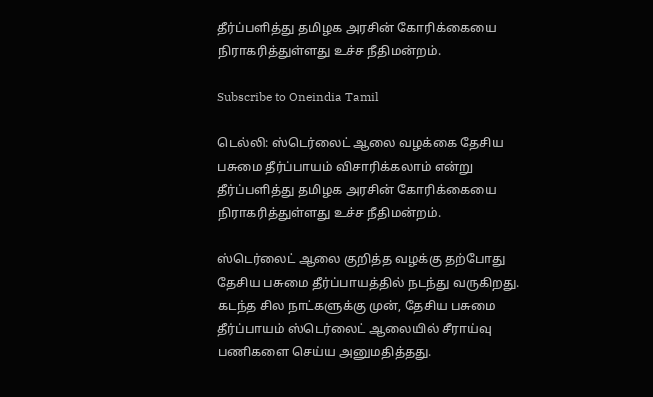தீர்ப்பளித்து தமிழக அரசின் கோரிக்கையை நிராகரித்துள்ளது உச்ச நீதிமன்றம்.

Subscribe to Oneindia Tamil

டெல்லி: ஸ்டெர்லைட் ஆலை வழக்கை தேசிய பசுமை தீர்ப்பாயம் விசாரிக்கலாம் என்று தீர்ப்பளித்து தமிழக அரசின் கோரிக்கையை நிராகரித்துள்ளது உச்ச நீதிமன்றம்.

ஸ்டெர்லைட் ஆலை குறித்த வழக்கு தற்போது தேசிய பசுமை தீர்ப்பாயத்தில் நடந்து வருகிறது. கடந்த சில நாட்களுக்கு முன், தேசிய பசுமை தீர்ப்பாயம் ஸ்டெர்லைட் ஆலையில் சீராய்வு பணிகளை செய்ய அனுமதித்தது.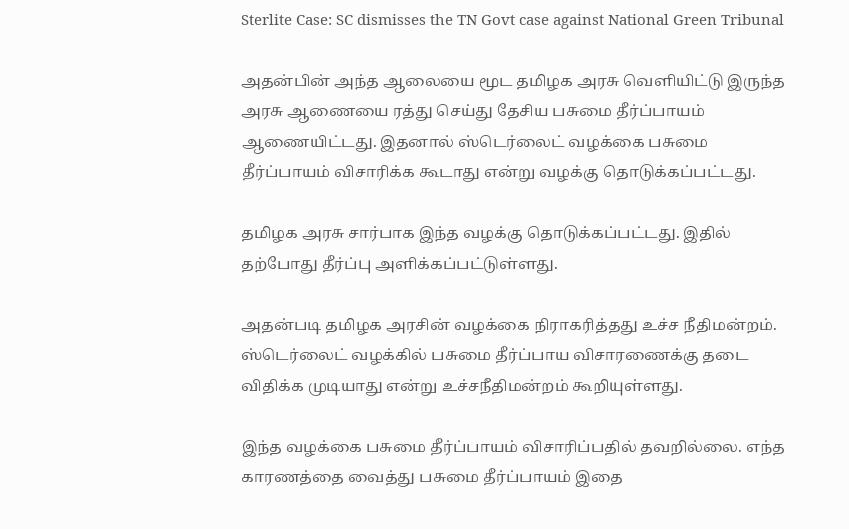Sterlite Case: SC dismisses the TN Govt case against National Green Tribunal

அதன்பின் அந்த ஆலையை மூட தமிழக அரசு வெளியிட்டு இருந்த அரசு ஆணையை ரத்து செய்து தேசிய பசுமை தீர்ப்பாயம் ஆணையிட்டது. இதனால் ஸ்டெர்லைட் வழக்கை பசுமை தீர்ப்பாயம் விசாரிக்க கூடாது என்று வழக்கு தொடுக்கப்பட்டது.

தமிழக அரசு சார்பாக இந்த வழக்கு தொடுக்கப்பட்டது. இதில் தற்போது தீர்ப்பு அளிக்கப்பட்டுள்ளது.

அதன்படி தமிழக அரசின் வழக்கை நிராகரித்தது உச்ச நீதிமன்றம். ஸ்டெர்லைட் வழக்கில் பசுமை தீர்ப்பாய விசாரணைக்கு தடை விதிக்க முடியாது என்று உச்சநீதிமன்றம் கூறியுள்ளது.

இந்த வழக்கை பசுமை தீர்ப்பாயம் விசாரிப்பதில் தவறில்லை. எந்த காரணத்தை வைத்து பசுமை தீர்ப்பாயம் இதை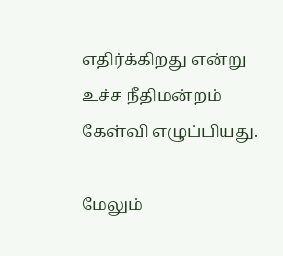எதிர்க்கிறது என்று உச்ச நீதிமன்றம் கேள்வி எழுப்பியது.

மேலும்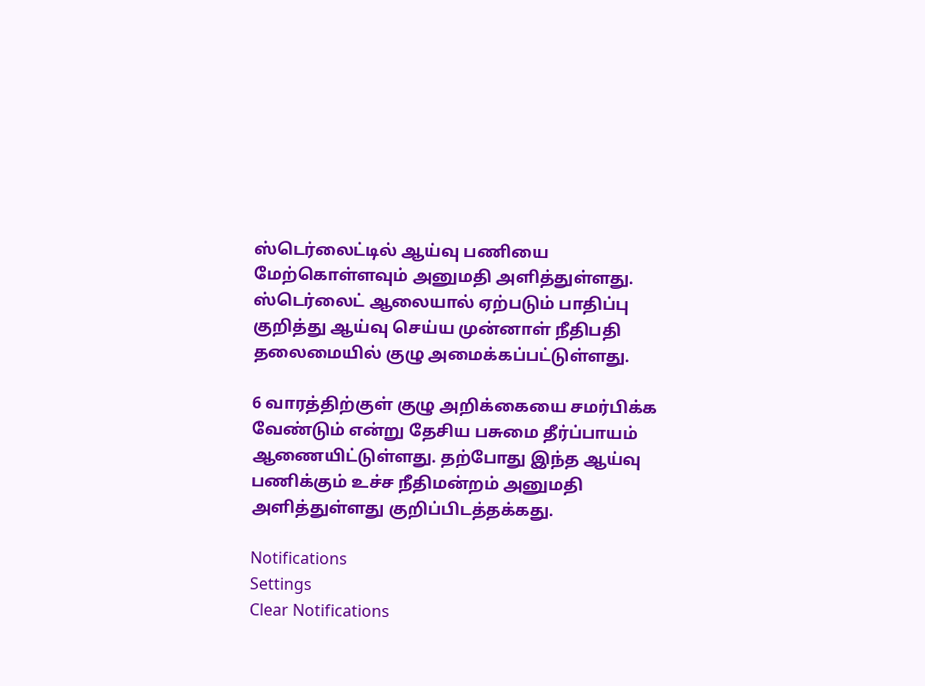ஸ்டெர்லைட்டில் ஆய்வு பணியை மேற்கொள்ளவும் அனுமதி அளித்துள்ளது. ஸ்டெர்லைட் ஆலையால் ஏற்படும் பாதிப்பு குறித்து ஆய்வு செய்ய முன்னாள் நீதிபதி தலைமையில் குழு அமைக்கப்பட்டுள்ளது.

6 வாரத்திற்குள் குழு அறிக்கையை சமர்பிக்க வேண்டும் என்று தேசிய பசுமை தீர்ப்பாயம் ஆணையிட்டுள்ளது. தற்போது இந்த ஆய்வு பணிக்கும் உச்ச நீதிமன்றம் அனுமதி அளித்துள்ளது குறிப்பிடத்தக்கது.

Notifications
Settings
Clear Notifications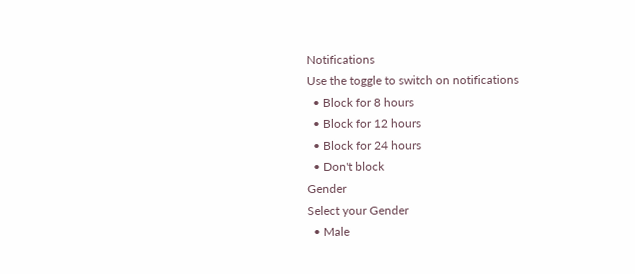Notifications
Use the toggle to switch on notifications
  • Block for 8 hours
  • Block for 12 hours
  • Block for 24 hours
  • Don't block
Gender
Select your Gender
  • Male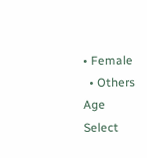• Female
  • Others
Age
Select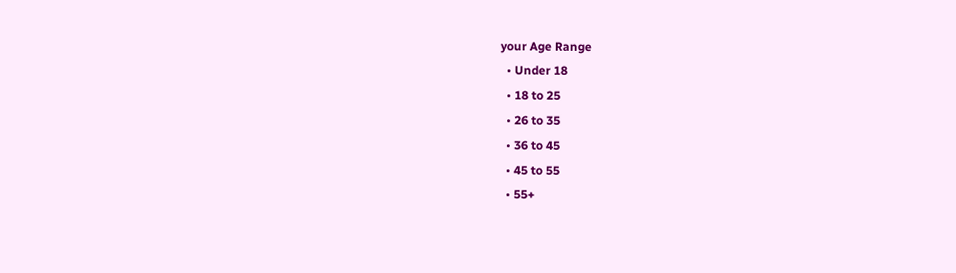your Age Range
  • Under 18
  • 18 to 25
  • 26 to 35
  • 36 to 45
  • 45 to 55
  • 55+